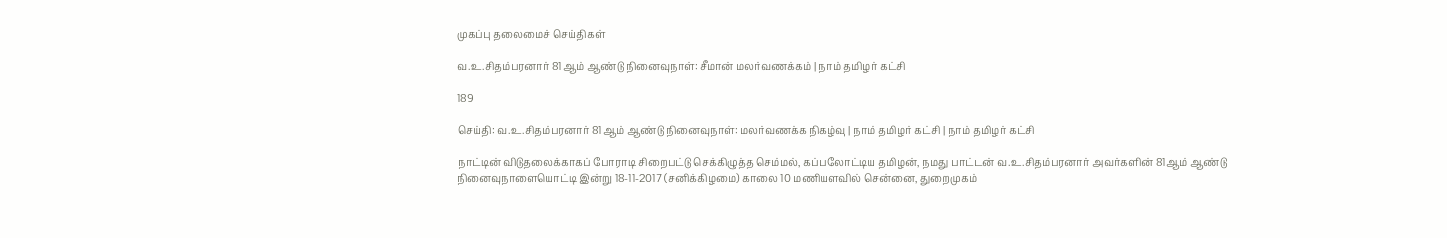முகப்பு தலைமைச் செய்திகள்

வ.உ.சிதம்பரனார் 81ஆம் ஆண்டு நினைவுநாள்: சீமான் மலர்வணக்கம் | நாம் தமிழர் கட்சி

189

செய்தி: வ.உ.சிதம்பரனார் 81ஆம் ஆண்டு நினைவுநாள்: மலர்வணக்க நிகழ்வு | நாம் தமிழர் கட்சி | நாம் தமிழர் கட்சி

நாட்டின் விடுதலைக்காகப் போராடி சிறைபட்டு செக்கிழுத்த செம்மல், கப்பலோட்டிய தமிழன், நமது பாட்டன் வ.உ.சிதம்பரனார் அவர்களின் 81ஆம் ஆண்டு நினைவுநாளையொட்டி இன்று 18-11-2017 (சனிக்கிழமை) காலை 10 மணியளவில் சென்னை, துறைமுகம்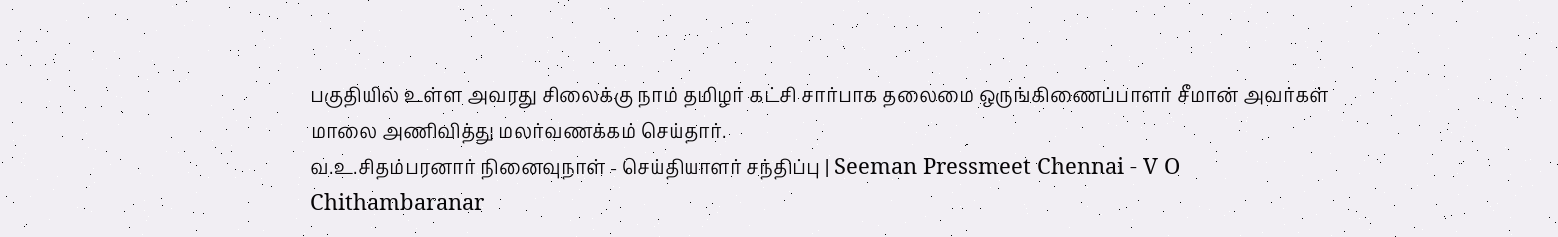பகுதியில் உள்ள அவரது சிலைக்கு நாம் தமிழர் கட்சி சார்பாக தலைமை ஒருங்கிணைப்பாளர் சீமான் அவர்கள் மாலை அணிவித்து மலர்வணக்கம் செய்தார்.
வ.உ.சிதம்பரனார் நினைவுநாள் - செய்தியாளர் சந்திப்பு | Seeman Pressmeet Chennai - V O Chithambaranar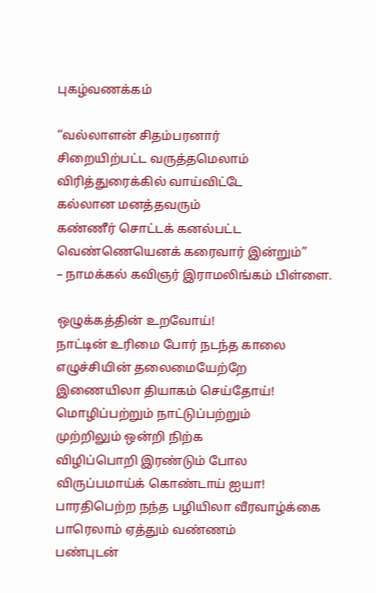புகழ்வணக்கம்

“வல்லாளன் சிதம்பரனார்
சிறையிற்பட்ட வருத்தமெலாம்
விரித்துரைக்கில் வாய்விட்டே
கல்லான மனத்தவரும்
கண்ணீர் சொட்டக் கனல்பட்ட
வெண்ணெயெனக் கரைவார் இன்றும்”
– நாமக்கல் கவிஞர் இராமலிங்கம் பிள்ளை.

ஒழுக்கத்தின் உறவோய்!
நாட்டின் உரிமை போர் நடந்த காலை
எழுச்சியின் தலைமையேற்றே
இணையிலா தியாகம் செய்தோய்!
மொழிப்பற்றும் நாட்டுப்பற்றும்
முற்றிலும் ஒன்றி நிற்க
விழிப்பொறி இரண்டும் போல
விருப்பமாய்க் கொண்டாய் ஐயா!
பாரதிபெற்ற நந்த பழியிலா வீரவாழ்க்கை
பாரெலாம் ஏத்தும் வண்ணம்
பண்புடன்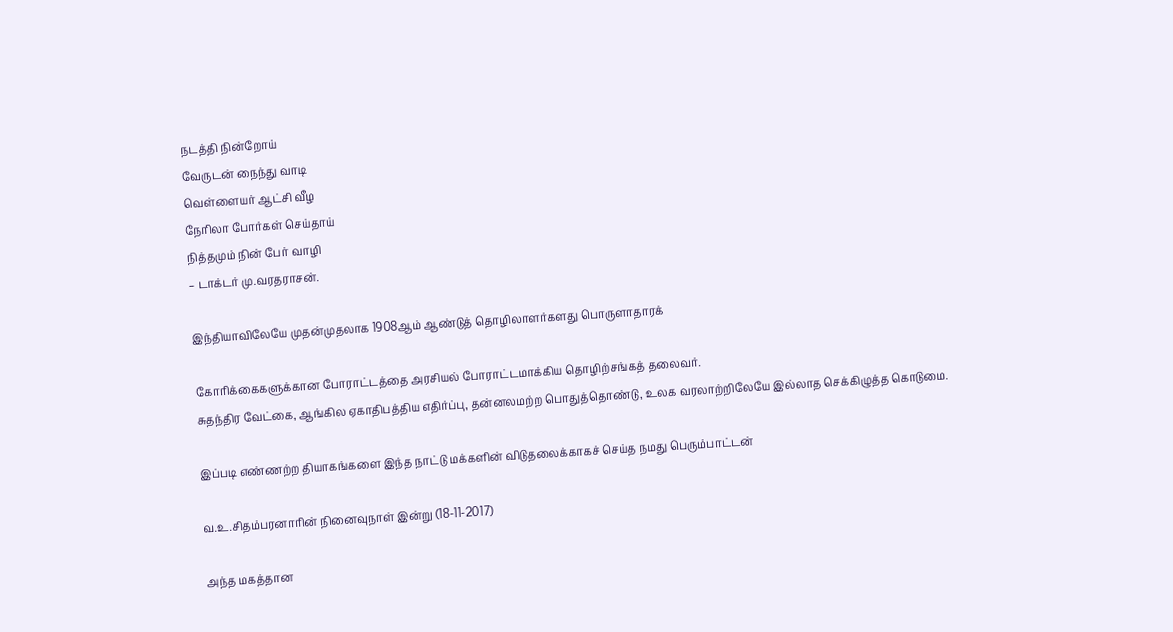நடத்தி நின்றோய்
வேருடன் நைந்து வாடி
வெள்ளையர் ஆட்சி வீழ
நேரிலா போர்கள் செய்தாய்
நித்தமும் நின் பேர் வாழி
– டாக்டர் மு.வரதராசன்.

இந்தியாவிலேயே முதன்முதலாக 1908ஆம் ஆண்டுத் தொழிலாளர்களது பொருளாதாரக்

கோரிக்கைகளுக்கான போராட்டத்தை அரசியல் போராட்டமாக்கிய தொழிற்சங்கத் தலைவர்.
சுதந்திர வேட்கை, ஆங்கில ஏகாதிபத்திய எதிர்ப்பு, தன்னலமற்ற பொதுத்தொண்டு, உலக வரலாற்றிலேயே இல்லாத செக்கிழுத்த கொடுமை.

இப்படி எண்ணற்ற தியாகங்களை இந்த நாட்டு மக்களின் விடுதலைக்காகச் செய்த நமது பெரும்பாட்டன்

வ.உ.சிதம்பரனாரின் நினைவுநாள் இன்று (18-11-2017)

அந்த மகத்தான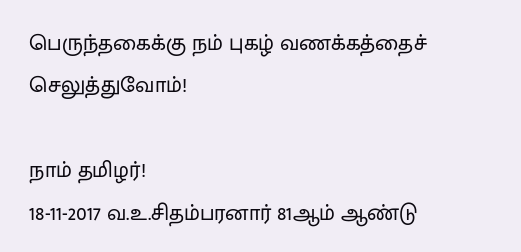பெருந்தகைக்கு நம் புகழ் வணக்கத்தைச் செலுத்துவோம்!

நாம் தமிழர்!
18-11-2017 வ.உ.சிதம்பரனார் 81ஆம் ஆண்டு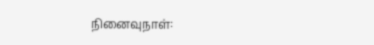நினைவுநாள்: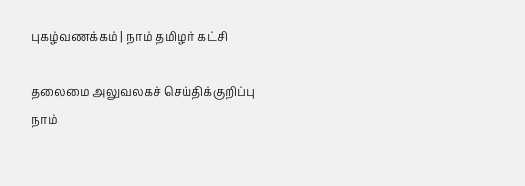புகழ்வணக்கம் | நாம் தமிழர் கட்சி

தலைமை அலுவலகச் செய்திக்குறிப்பு
நாம்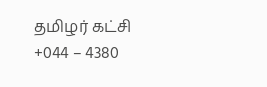தமிழர் கட்சி
+044 – 4380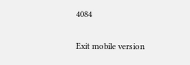4084

Exit mobile version